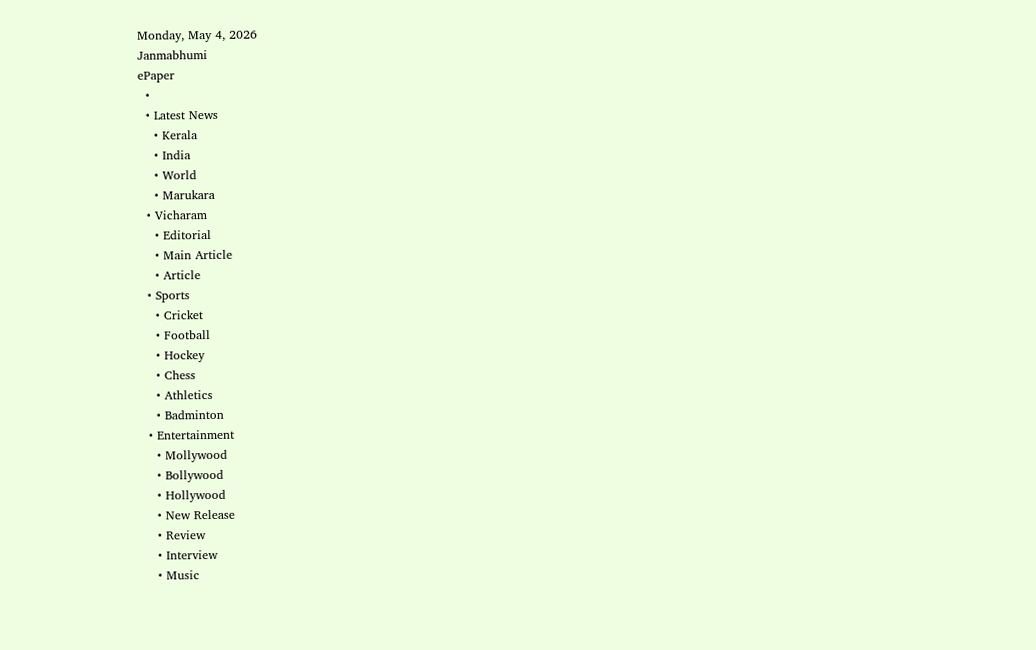Monday, May 4, 2026
Janmabhumi
ePaper
  •
  • Latest News
    • Kerala
    • India
    • World
    • Marukara
  • Vicharam
    • Editorial
    • Main Article
    • Article
  • Sports
    • Cricket
    • Football
    • Hockey
    • Chess
    • Athletics
    • Badminton
  • Entertainment
    • Mollywood
    • Bollywood
    • Hollywood
    • New Release
    • Review
    • Interview
    • Music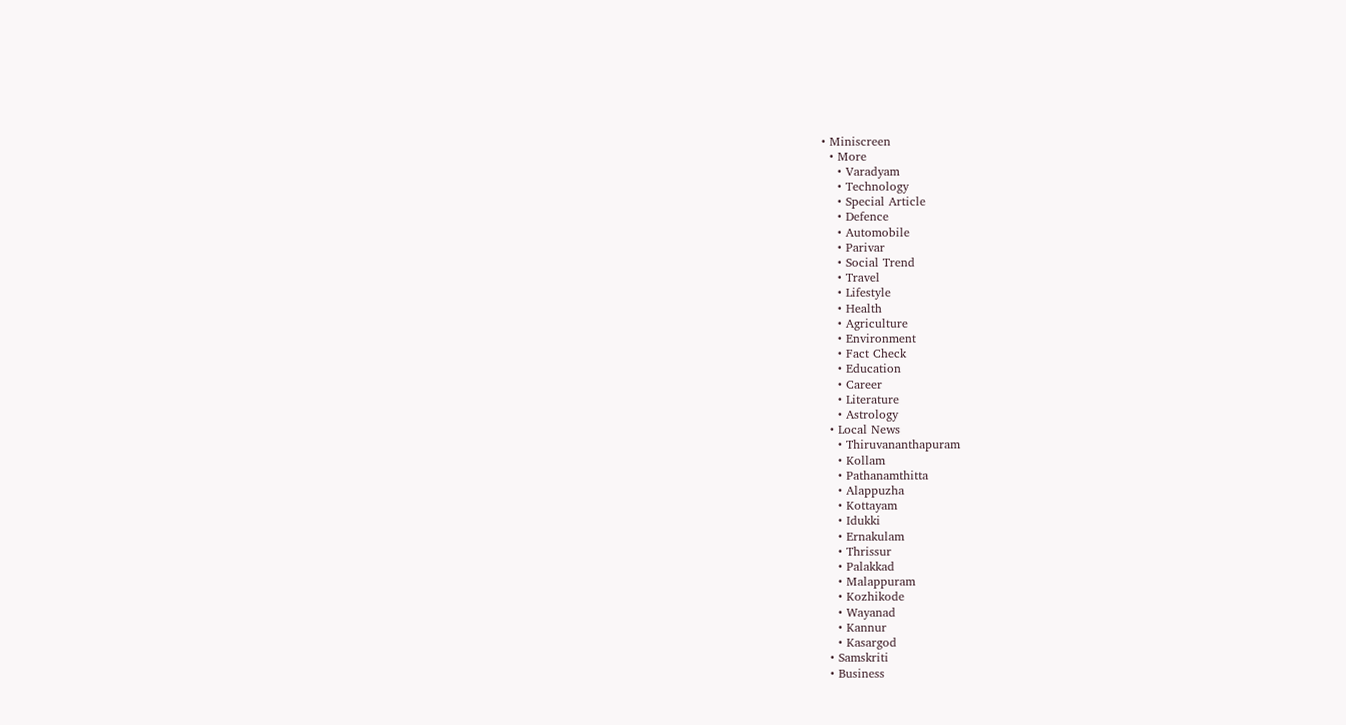• Miniscreen
  • More
    • Varadyam
    • Technology
    • Special Article
    • Defence
    • Automobile
    • Parivar
    • Social Trend
    • Travel
    • Lifestyle
    • Health
    • Agriculture
    • Environment
    • Fact Check
    • Education
    • Career
    • Literature
    • Astrology
  • Local News
    • Thiruvananthapuram
    • Kollam
    • Pathanamthitta
    • Alappuzha
    • Kottayam
    • Idukki
    • Ernakulam
    • Thrissur
    • Palakkad
    • Malappuram
    • Kozhikode
    • Wayanad
    • Kannur
    • Kasargod
  • Samskriti
  • Business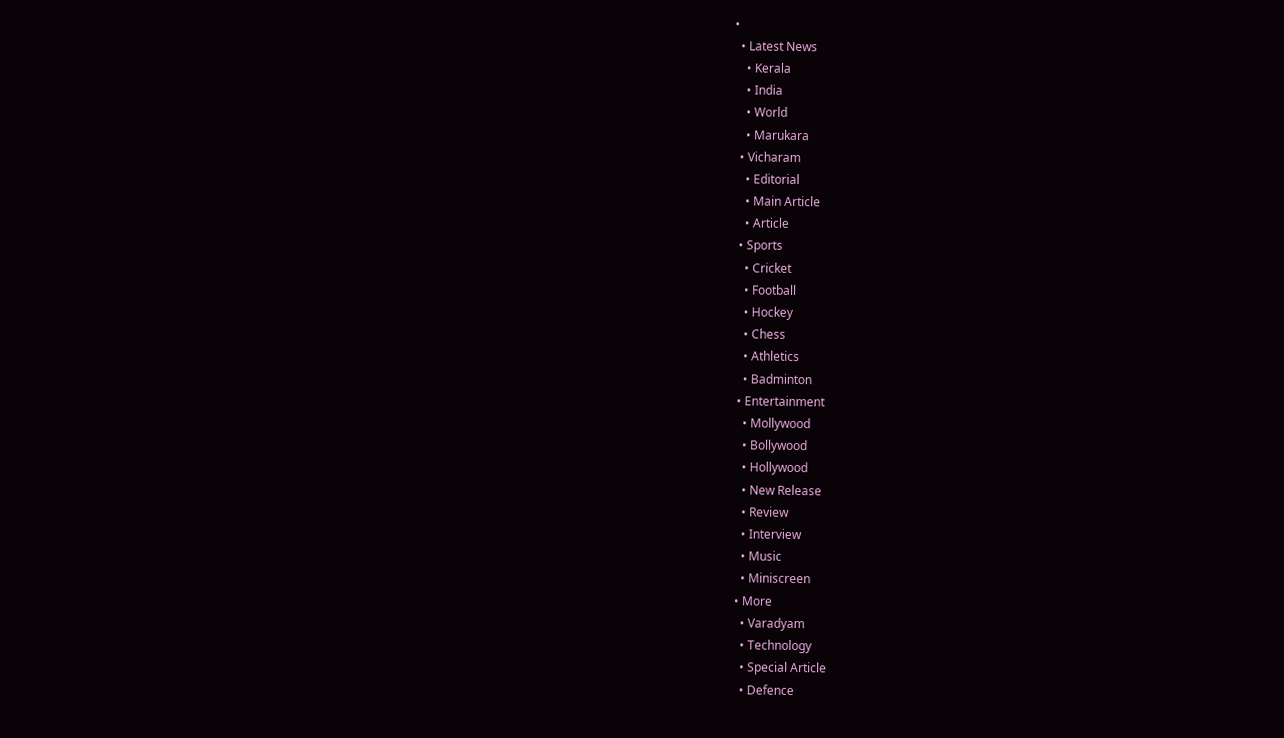•
  • Latest News
    • Kerala
    • India
    • World
    • Marukara
  • Vicharam
    • Editorial
    • Main Article
    • Article
  • Sports
    • Cricket
    • Football
    • Hockey
    • Chess
    • Athletics
    • Badminton
  • Entertainment
    • Mollywood
    • Bollywood
    • Hollywood
    • New Release
    • Review
    • Interview
    • Music
    • Miniscreen
  • More
    • Varadyam
    • Technology
    • Special Article
    • Defence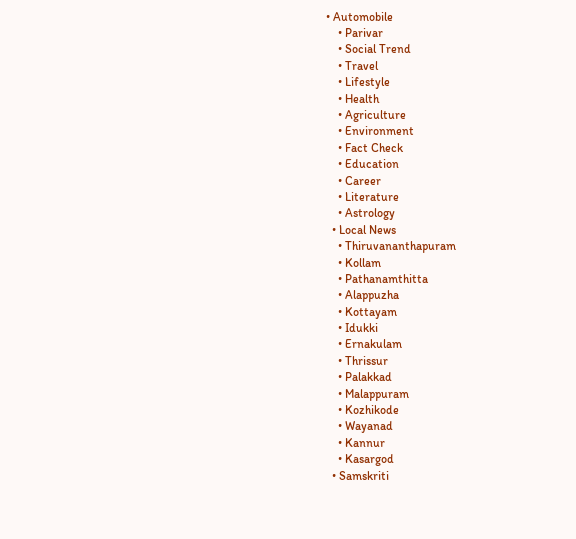• Automobile
    • Parivar
    • Social Trend
    • Travel
    • Lifestyle
    • Health
    • Agriculture
    • Environment
    • Fact Check
    • Education
    • Career
    • Literature
    • Astrology
  • Local News
    • Thiruvananthapuram
    • Kollam
    • Pathanamthitta
    • Alappuzha
    • Kottayam
    • Idukki
    • Ernakulam
    • Thrissur
    • Palakkad
    • Malappuram
    • Kozhikode
    • Wayanad
    • Kannur
    • Kasargod
  • Samskriti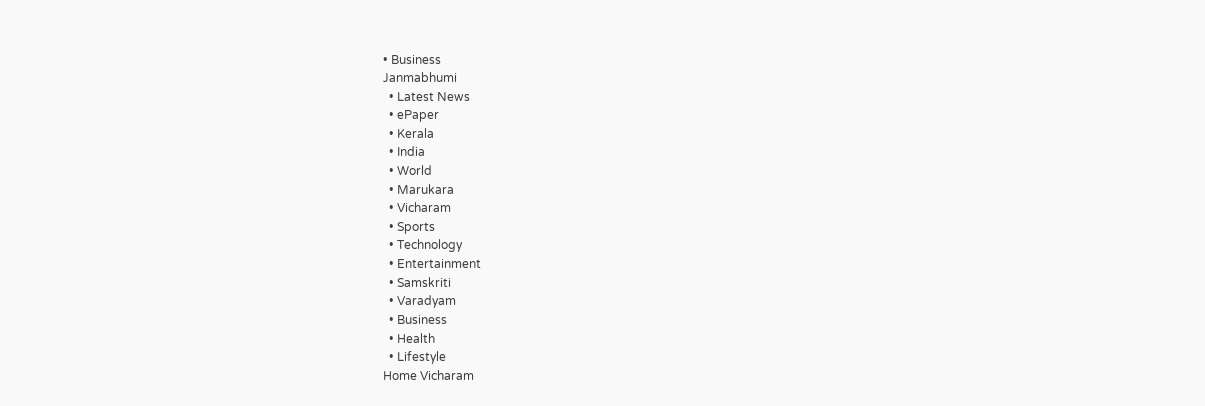• Business
Janmabhumi
  • Latest News
  • ePaper
  • Kerala
  • India
  • World
  • Marukara
  • Vicharam
  • Sports
  • Technology
  • Entertainment
  • Samskriti
  • Varadyam
  • Business
  • Health
  • Lifestyle
Home Vicharam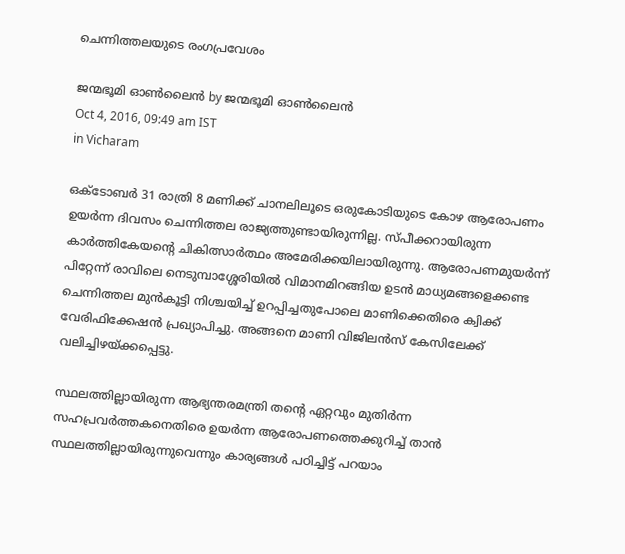ചെന്നിത്തലയുടെ രംഗപ്രവേശം

ജന്മഭൂമി ഓണ്‍ലൈന്‍ by ജന്മഭൂമി ഓണ്‍ലൈന്‍
Oct 4, 2016, 09:49 am IST
in Vicharam

ഒക്‌ടോബര്‍ 31 രാത്രി 8 മണിക്ക് ചാനലിലൂടെ ഒരുകോടിയുടെ കോഴ ആരോപണം ഉയര്‍ന്ന ദിവസം ചെന്നിത്തല രാജ്യത്തുണ്ടായിരുന്നില്ല. സ്പീക്കറായിരുന്ന കാര്‍ത്തികേയന്റെ ചികിത്സാര്‍ത്ഥം അമേരിക്കയിലായിരുന്നു. ആരോപണമുയര്‍ന്ന് പിറ്റേന്ന് രാവിലെ നെടുമ്പാശ്ശേരിയില്‍ വിമാനമിറങ്ങിയ ഉടന്‍ മാധ്യമങ്ങളെക്കണ്ട ചെന്നിത്തല മുന്‍കൂട്ടി നിശ്ചയിച്ച് ഉറപ്പിച്ചതുപോലെ മാണിക്കെതിരെ ക്വിക്ക് വേരിഫിക്കേഷന്‍ പ്രഖ്യാപിച്ചു. അങ്ങനെ മാണി വിജിലന്‍സ് കേസിലേക്ക് വലിച്ചിഴയ്‌ക്കപ്പെട്ടു.

സ്ഥലത്തില്ലായിരുന്ന ആഭ്യന്തരമന്ത്രി തന്റെ ഏറ്റവും മുതിര്‍ന്ന സഹപ്രവര്‍ത്തകനെതിരെ ഉയര്‍ന്ന ആരോപണത്തെക്കുറിച്ച് താന്‍ സ്ഥലത്തില്ലായിരുന്നുവെന്നും കാര്യങ്ങള്‍ പഠിച്ചിട്ട് പറയാം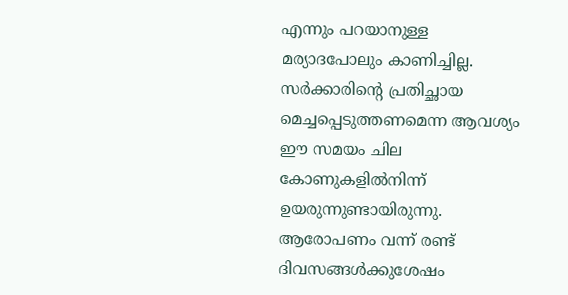എന്നും പറയാനുള്ള മര്യാദപോലും കാണിച്ചില്ല. സര്‍ക്കാരിന്റെ പ്രതിച്ഛായ മെച്ചപ്പെടുത്തണമെന്ന ആവശ്യം ഈ സമയം ചില കോണുകളില്‍നിന്ന് ഉയരുന്നുണ്ടായിരുന്നു. ആരോപണം വന്ന് രണ്ട് ദിവസങ്ങള്‍ക്കുശേഷം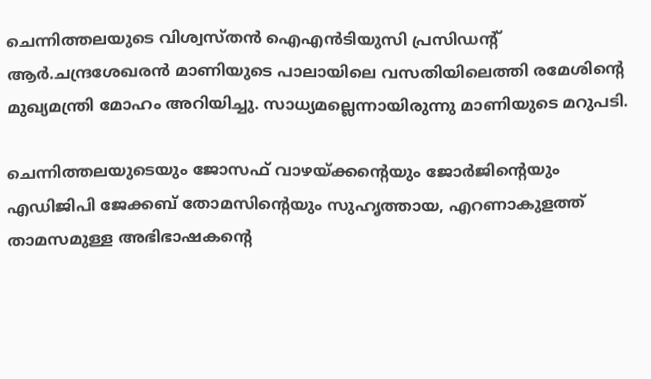ചെന്നിത്തലയുടെ വിശ്വസ്തന്‍ ഐഎന്‍ടിയുസി പ്രസിഡന്റ് ആര്‍.ചന്ദ്രശേഖരന്‍ മാണിയുടെ പാലായിലെ വസതിയിലെത്തി രമേശിന്റെ മുഖ്യമന്ത്രി മോഹം അറിയിച്ചു. സാധ്യമല്ലെന്നായിരുന്നു മാണിയുടെ മറുപടി.

ചെന്നിത്തലയുടെയും ജോസഫ് വാഴയ്‌ക്കന്റെയും ജോര്‍ജിന്റെയും എഡിജിപി ജേക്കബ് തോമസിന്റെയും സുഹൃത്തായ, എറണാകുളത്ത് താമസമുള്ള അഭിഭാഷകന്റെ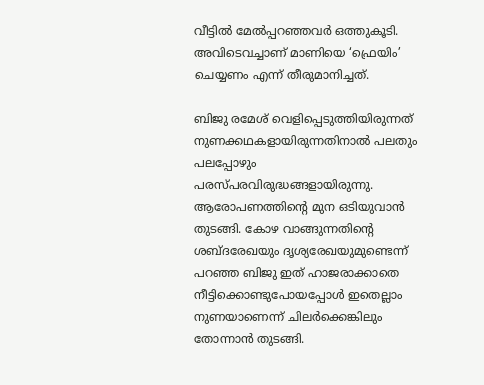വീട്ടില്‍ മേല്‍പ്പറഞ്ഞവര്‍ ഒത്തുകൂടി. അവിടെവച്ചാണ് മാണിയെ ‘ഫ്രെയിം’ ചെയ്യണം എന്ന് തീരുമാനിച്ചത്.

ബിജു രമേശ് വെളിപ്പെടുത്തിയിരുന്നത് നുണക്കഥകളായിരുന്നതിനാല്‍ പലതും പലപ്പോഴും പരസ്പരവിരുദ്ധങ്ങളായിരുന്നു. ആരോപണത്തിന്റെ മുന ഒടിയുവാന്‍ തുടങ്ങി. കോഴ വാങ്ങുന്നതിന്റെ ശബ്ദരേഖയും ദൃശ്യരേഖയുമുണ്ടെന്ന് പറഞ്ഞ ബിജു ഇത് ഹാജരാക്കാതെ നീട്ടിക്കൊണ്ടുപോയപ്പോള്‍ ഇതെല്ലാം നുണയാണെന്ന് ചിലര്‍ക്കെങ്കിലും തോന്നാന്‍ തുടങ്ങി.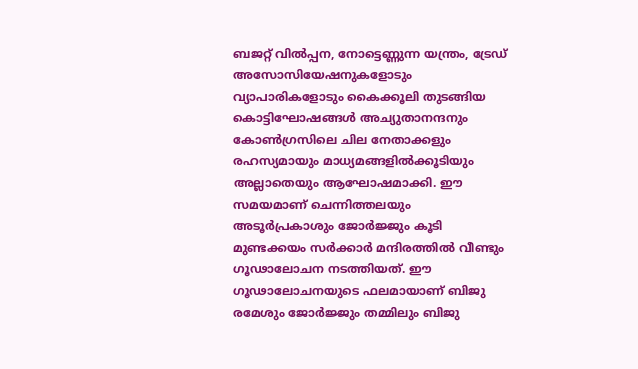ബജറ്റ് വില്‍പ്പന, നോട്ടെണ്ണുന്ന യന്ത്രം, ട്രേഡ് അസോസിയേഷനുകളോടും വ്യാപാരികളോടും കൈക്കൂലി തുടങ്ങിയ കൊട്ടിഘോഷങ്ങള്‍ അച്യുതാനന്ദനും കോണ്‍ഗ്രസിലെ ചില നേതാക്കളും രഹസ്യമായും മാധ്യമങ്ങളില്‍ക്കൂടിയും അല്ലാതെയും ആഘോഷമാക്കി. ഈ സമയമാണ് ചെന്നിത്തലയും അടൂര്‍പ്രകാശും ജോര്‍ജ്ജും കൂടി മുണ്ടക്കയം സര്‍ക്കാര്‍ മന്ദിരത്തില്‍ വീണ്ടും ഗൂഢാലോചന നടത്തിയത്. ഈ ഗൂഢാലോചനയുടെ ഫലമായാണ് ബിജു രമേശും ജോര്‍ജ്ജും തമ്മിലും ബിജു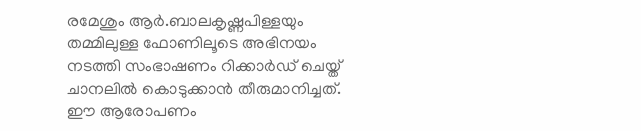രമേശും ആര്‍.ബാലകൃഷ്ണപിള്ളയും തമ്മിലുള്ള ഫോണിലൂടെ അഭിനയം നടത്തി സംഭാഷണം റിക്കാര്‍ഡ് ചെയ്ത് ചാനലില്‍ കൊടുക്കാന്‍ തീരുമാനിച്ചത്. ഈ ആരോപണം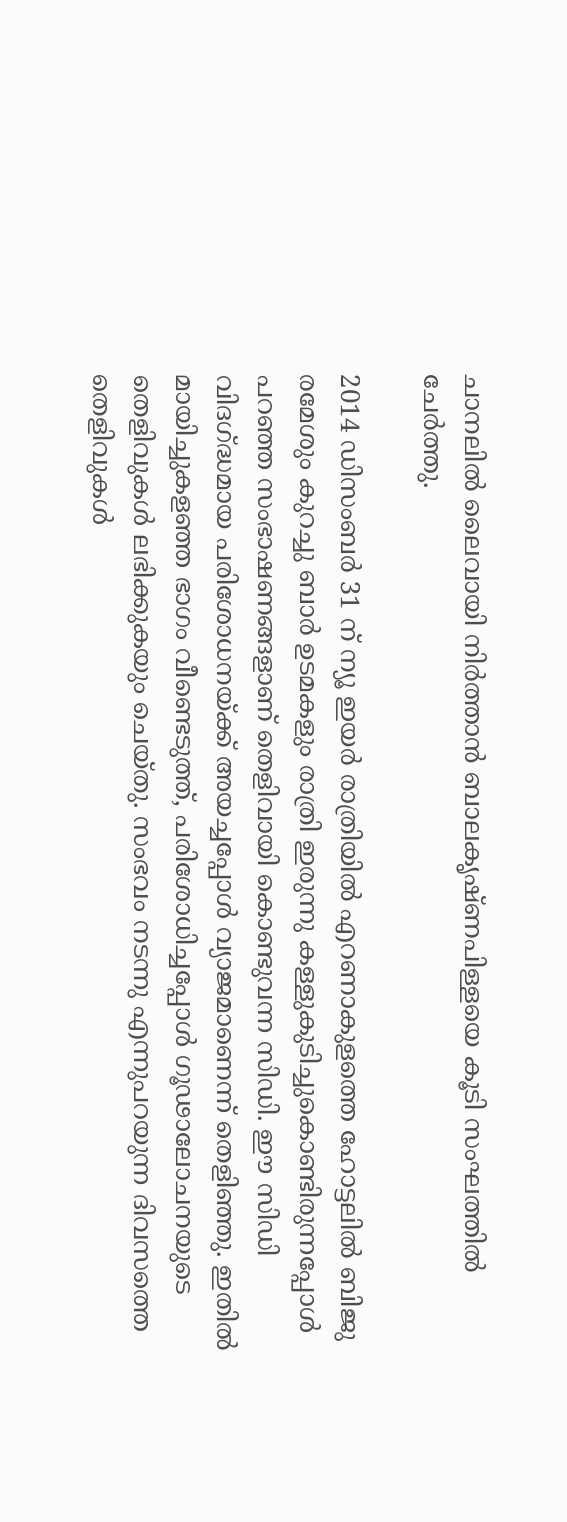ചാനലില്‍ ലൈവായി നിര്‍ത്താന്‍ ബാലകൃഷ്ണപിള്ളയെ കൂടി സംഘത്തില്‍ ചേര്‍ത്തു.

2014 ഡിസംബര്‍ 31 ന് ന്യൂ ഇയര്‍ രാത്രിയില്‍ എറണാകുളത്തെ ഹോട്ടലില്‍ ബിജു രമേശും കുറച്ചു ബാര്‍ ഉടമകളും രാത്രി ഇരുന്നു കള്ളുകുടിച്ചുകൊണ്ടിരുന്നപ്പോള്‍ പറഞ്ഞ സംഭാഷണങ്ങളാണ് തെളിവായി കൊണ്ടുവന്ന സിഡി. ഈ സിഡി വിദഗ്‌ദ്ധമായ പരിശോധനയ്‌ക്ക് അയച്ചപ്പോള്‍ വ്യാജമാണെന്ന് തെളിഞ്ഞു. ഇതില്‍ മായിച്ചുകളഞ്ഞ ഭാഗം വീണ്ടെടുത്ത്, പരിശോധിച്ചപ്പോള്‍ ഗൂഢാലോചനയുടെ തെളിവുകള്‍ ലഭിക്കുകയും ചെയ്തു. സംഭവം നടന്നു എന്നുപറയുന്ന ദിവസത്തെ തെളിവുകള്‍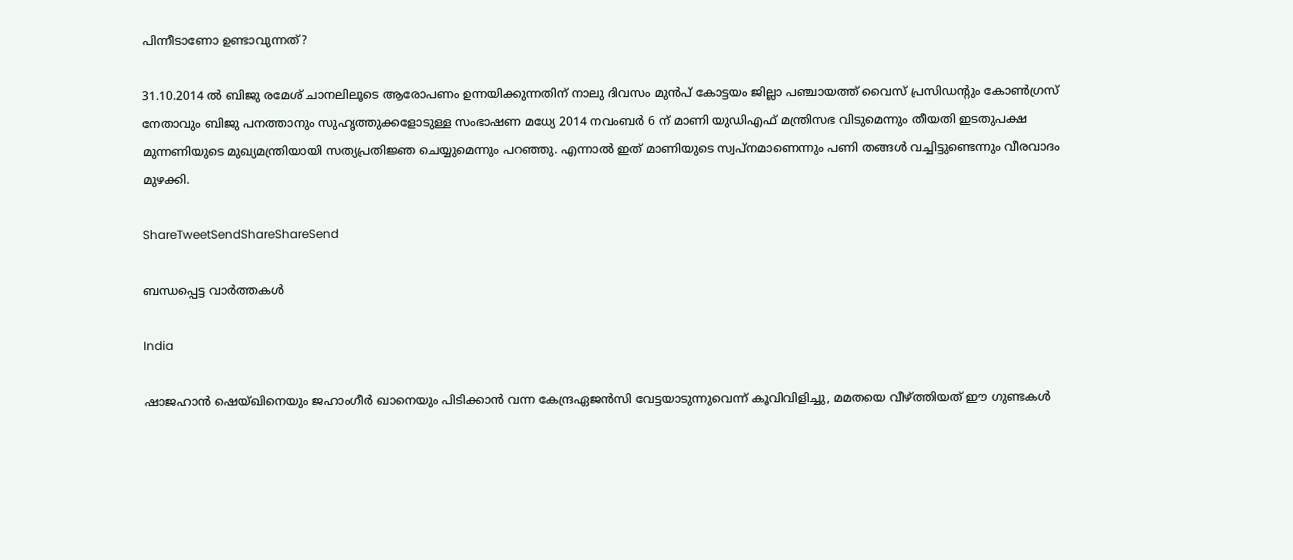പിന്നീടാണോ ഉണ്ടാവുന്നത്?

31.10.2014 ല്‍ ബിജു രമേശ് ചാനലിലൂടെ ആരോപണം ഉന്നയിക്കുന്നതിന് നാലു ദിവസം മുന്‍പ് കോട്ടയം ജില്ലാ പഞ്ചായത്ത് വൈസ് പ്രസിഡന്റും കോണ്‍ഗ്രസ് നേതാവും ബിജു പനത്താനും സുഹൃത്തുക്കളോടുള്ള സംഭാഷണ മധ്യേ 2014 നവംബര്‍ 6 ന് മാണി യുഡിഎഫ് മന്ത്രിസഭ വിടുമെന്നും തീയതി ഇടതുപക്ഷ മുന്നണിയുടെ മുഖ്യമന്ത്രിയായി സത്യപ്രതിജ്ഞ ചെയ്യുമെന്നും പറഞ്ഞു. എന്നാല്‍ ഇത് മാണിയുടെ സ്വപ്‌നമാണെന്നും പണി തങ്ങള്‍ വച്ചിട്ടുണ്ടെന്നും വീരവാദം മുഴക്കി.

ShareTweetSendShareShareSend

ബന്ധപ്പെട്ട വാര്‍ത്തകള്‍

India

ഷാജഹാന്‍ ഷെയ്ഖിനെയും ജഹാംഗീര്‍ ഖാനെയും പിടിക്കാന്‍ വന്ന കേന്ദ്രഏജന്‍സി വേട്ടയാടുന്നുവെന്ന് കൂവിവിളിച്ചു, മമതയെ വീഴ്‌ത്തിയത് ഈ ഗുണ്ടകള്‍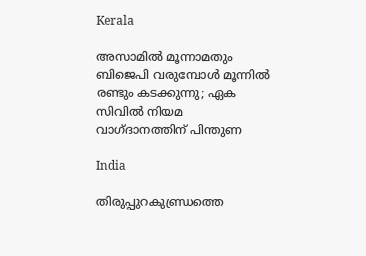Kerala

അസാമിൽ മൂന്നാമതും ബിജെപി വരുമ്പോൾ മൂന്നിൽ രണ്ടും കടക്കുന്നു; ഏക സിവിൽ നിയമ വാഗ്ദാനത്തിന് പിന്തുണ

India

തിരുപ്പുറകുണ്ഡ്രത്തെ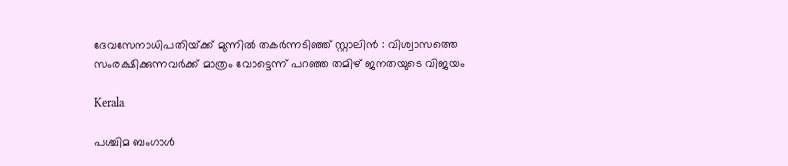ദേവസേനാധിപതിയ്‌ക്ക് മുന്നിൽ തകർന്നടിഞ്ഞ് സ്റ്റാലിൻ : വിശ്വാസത്തെ സംരക്ഷിക്കുന്നവർക്ക് മാത്രം വോട്ടെന്ന് പറഞ്ഞ തമിഴ് ജനതയുടെ വിജയം

Kerala

പശ്ചിമ ബംഗാൾ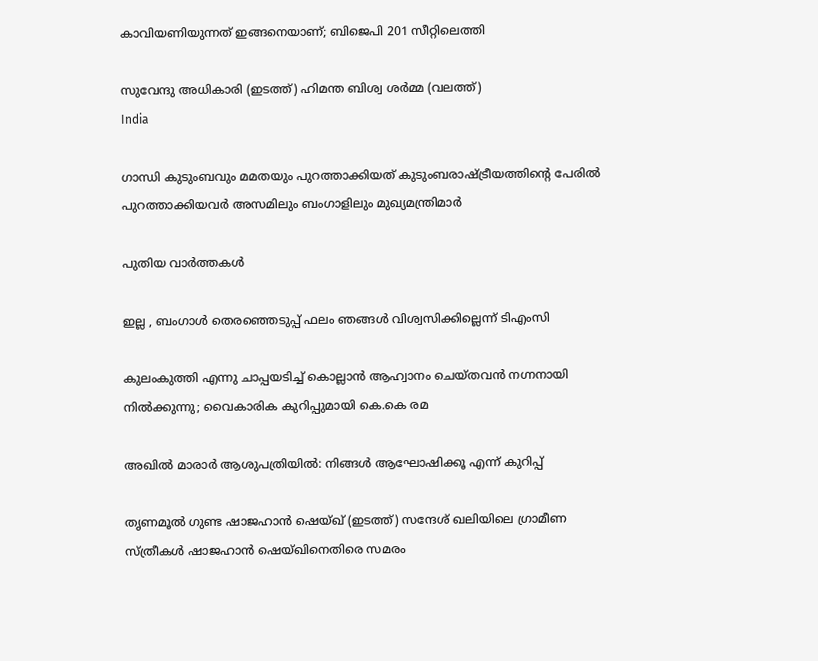കാവിയണിയുന്നത് ഇങ്ങനെയാണ്; ബിജെപി 201 സീറ്റിലെത്തി

സുവേന്ദു അധികാരി (ഇടത്ത്) ഹിമന്ത ബിശ്വ ശര്‍മ്മ (വലത്ത്)
India

ഗാന്ധി കുടുംബവും മമതയും പുറത്താക്കിയത് കുടുംബരാഷ്‌ട്രീയത്തിന്റെ പേരില്‍ പുറത്താക്കിയവര്‍ അസമിലും ബംഗാളിലും മുഖ്യമന്ത്രിമാര്‍

പുതിയ വാര്‍ത്തകള്‍

ഇല്ല , ബംഗാൾ തെരഞ്ഞെടുപ്പ് ഫലം ഞങ്ങൾ വിശ്വസിക്കില്ലെന്ന് ടിഎംസി

കുലംകുത്തി എന്നു ചാപ്പയടിച്ച് കൊല്ലാൻ ആഹ്വാനം ചെയ്തവൻ നഗ്നനായി നിൽക്കുന്നു; വൈകാരിക കുറിപ്പുമായി കെ.കെ രമ

അഖിൽ മാരാർ ആശുപത്രിയിൽ: നിങ്ങൾ ആഘോഷിക്കൂ എന്ന് കുറിപ്പ്

തൃണമൂല്‍ ഗുണ്ട ഷാജഹാന്‍ ഷെയ്ഖ് (ഇടത്ത്) സന്ദേശ് ഖലിയിലെ ഗ്രാമീണ സ്ത്രീകള്‍ ഷാജഹാന്‍ ഷെയ്ഖിനെതിരെ സമരം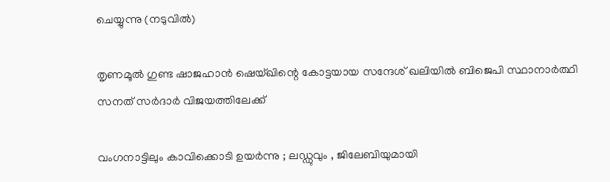ചെയ്യുന്നു (നടുവില്‍)

തൃണമൂല്‍ ഗുണ്ട ഷാജഹാന്‍ ഷെയ്ഖിന്റെ കോട്ടയായ സന്ദേശ് ഖലിയില്‍ ബിജെപി സ്ഥാനാര്‍ത്ഥി സനത് സര്‍ദാര്‍ വിജയത്തിലേക്ക്

വംഗനാട്ടിലും കാവിക്കൊടി ഉയർന്നു ; ലഡ്ഡുവും , ജിലേബിയുമായി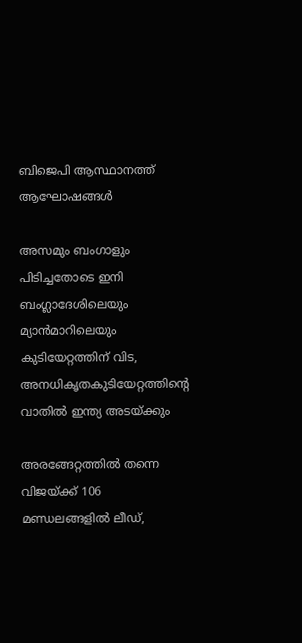ബിജെപി ആസ്ഥാനത്ത് ആഘോഷങ്ങൾ

അസമും ബംഗാളും പിടിച്ചതോടെ ഇനി ബംഗ്ലാദേശിലെയും മ്യാന്‍മാറിലെയും കുടിയേറ്റത്തിന് വിട, അനധികൃതകുടിയേറ്റത്തിന്റെ വാതില്‍ ഇന്ത്യ അടയ്‌ക്കും

അരങ്ങേറ്റത്തിൽ തന്നെ വിജയ്‌ക്ക് 106 മണ്ഡലങ്ങളിൽ ലീഡ്,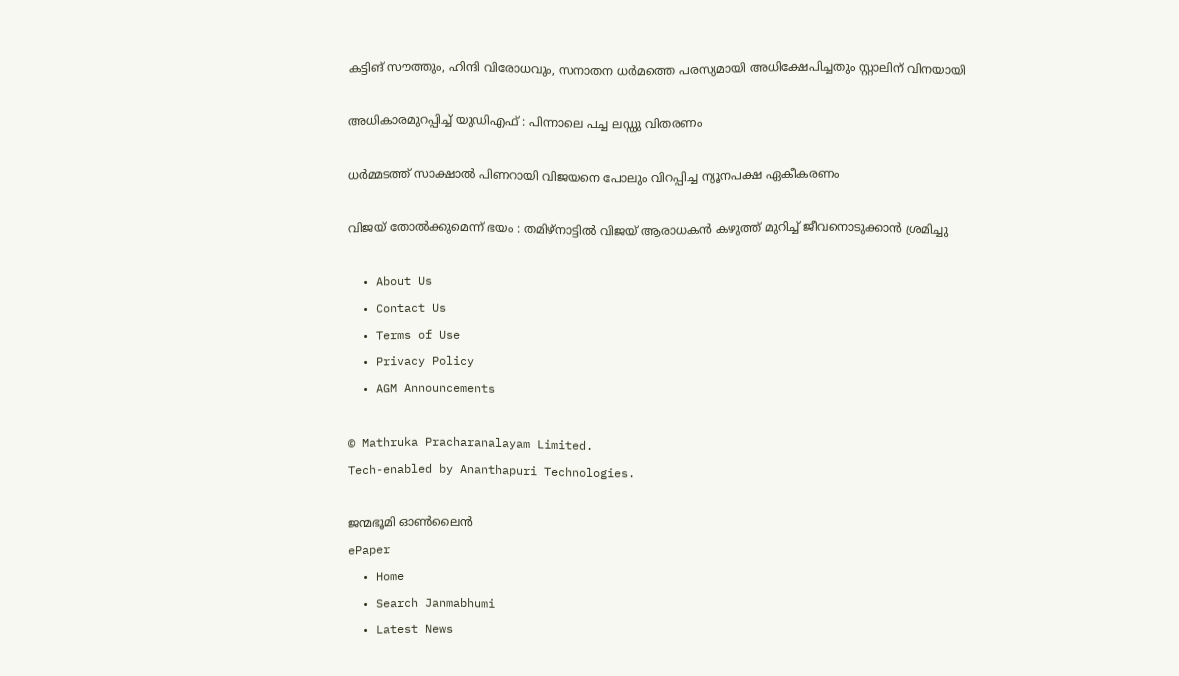കട്ടിങ് സൗത്തും, ഹിന്ദി വിരോധവും, സനാതന ധർമത്തെ പരസ്യമായി അധിക്ഷേപിച്ചതും സ്റ്റാലിന് വിനയായി

അധികാരമുറപ്പിച്ച് യുഡിഎഫ് : പിന്നാലെ പച്ച ലഡ്ഡു വിതരണം

ധർമ്മടത്ത് സാക്ഷാൽ പിണറായി വിജയനെ പോലും വിറപ്പിച്ച ന്യൂനപക്ഷ ഏകീകരണം

വിജയ് തോൽക്കുമെന്ന് ഭയം : തമിഴ്നാട്ടിൽ വിജയ് ആരാധകൻ കഴുത്ത് മുറിച്ച് ജീവനൊടുക്കാൻ ശ്രമിച്ചു

  • About Us
  • Contact Us
  • Terms of Use
  • Privacy Policy
  • AGM Announcements

© Mathruka Pracharanalayam Limited.
Tech-enabled by Ananthapuri Technologies.

ജന്മഭൂമി ഓണ്‍ലൈന്‍
ePaper
  • Home
  • Search Janmabhumi
  • Latest News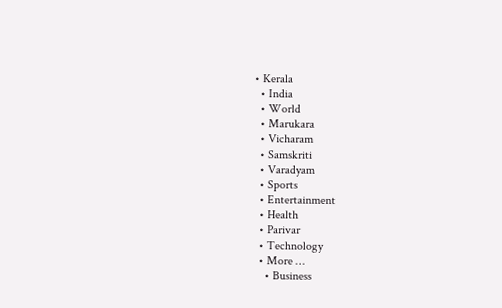• Kerala
  • India
  • World
  • Marukara
  • Vicharam
  • Samskriti
  • Varadyam
  • Sports
  • Entertainment
  • Health
  • Parivar
  • Technology
  • More …
    • Business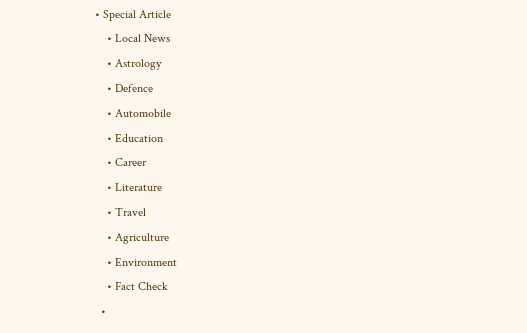• Special Article
    • Local News
    • Astrology
    • Defence
    • Automobile
    • Education
    • Career
    • Literature
    • Travel
    • Agriculture
    • Environment
    • Fact Check
  •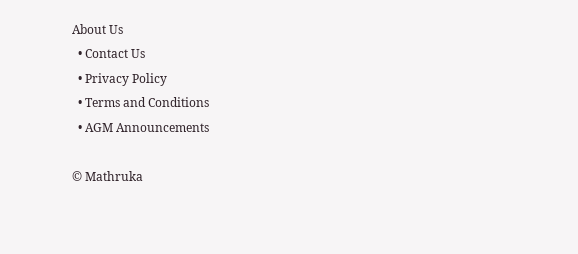About Us
  • Contact Us
  • Privacy Policy
  • Terms and Conditions
  • AGM Announcements

© Mathruka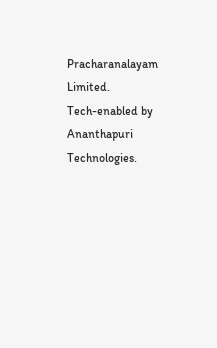Pracharanalayam Limited.
Tech-enabled by Ananthapuri Technologies.